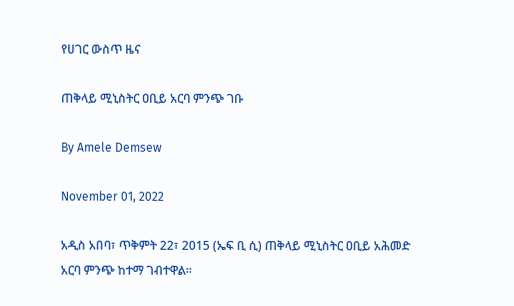የሀገር ውስጥ ዜና

ጠቅላይ ሚኒስትር ዐቢይ አርባ ምንጭ ገቡ

By Amele Demsew

November 01, 2022

አዲስ አበባ፣ ጥቅምት 22፣ 2015 (ኤፍ ቢ ሲ) ጠቅላይ ሚኒስትር ዐቢይ አሕመድ አርባ ምንጭ ከተማ ገብተዋል፡፡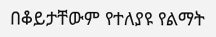በቆይታቸውም የተለያዩ የልማት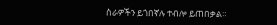ስራዎችን ይጎበኛሉ ተብሎ ይጠበቃል።